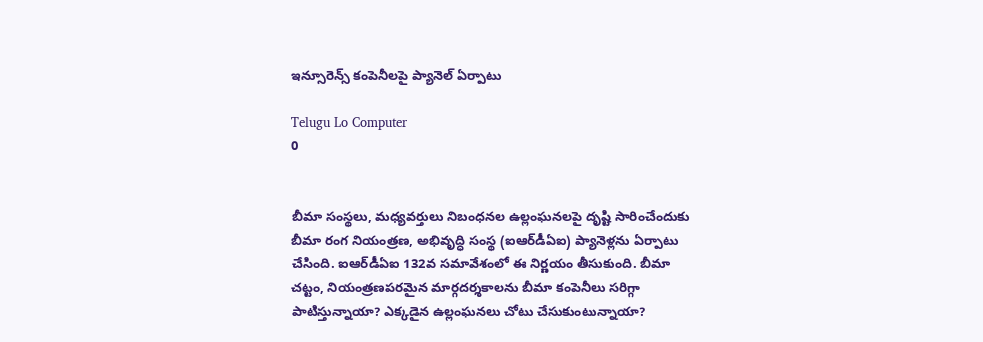ఇన్సూరెన్స్‌ కంపెనీలపై ప్యానెల్‌ ఏర్పాటు

Telugu Lo Computer
0


బీమా సంస్థలు, మధ్యవర్తులు నిబంధనల ఉల్లంఘనలపై దృష్టి సారించేందుకు బీమా రంగ నియంత్రణ, అభివృద్ధి సంస్థ (ఐఆర్‌డీఏఐ) ప్యానెళ్లను ఏర్పాటు చేసింది. ఐఆర్‌డీఏఐ 132వ సమావేశంలో ఈ నిర్ణయం తీసుకుంది. బీమా చట్టం, నియంత్రణపరమైన మార్గదర్శకాలను బీమా కంపెనీలు సరిగ్గా పాటిస్తున్నాయా? ఎక్కడైన ఉల్లంఘనలు చోటు చేసుకుంటున్నాయా?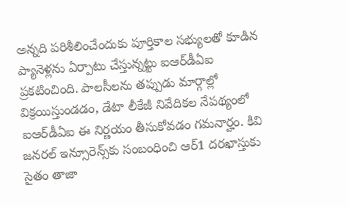అన్నది పరిశీలించేందుకు పూర్తికాల సభ్యులతో కూడిన ప్యానెళ్లను ఏర్పాటు చేస్తున్నట్టు ఐఆర్‌డీఏఐ ప్రకటించింది. పాలసీలను తప్పుడు మార్గాల్లో విక్రయిస్తుండడం, డేటా లీకేజీ నివేదికల నేపథ్యంలో ఐఆర్‌డీఏఐ ఈ నిర్ణయం తీసుకోవడం గమనార్హం. కివి జనరల్‌ ఇన్సూరెన్స్‌కు సంబంధించి ఆర్‌1 దరఖాస్తుకు సైతం తాజా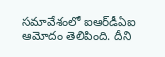సమావేశంలో ఐఆర్‌డీఏఐ ఆమోదం తెలిపింది. దీని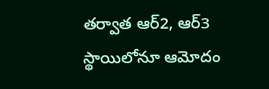తర్వాత ఆర్‌2, ఆర్‌3 స్థాయిలోనూ ఆమోదం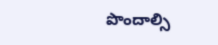పొందాల్సి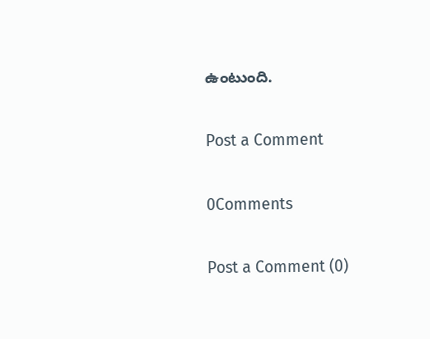ఉంటుంది.

Post a Comment

0Comments

Post a Comment (0)